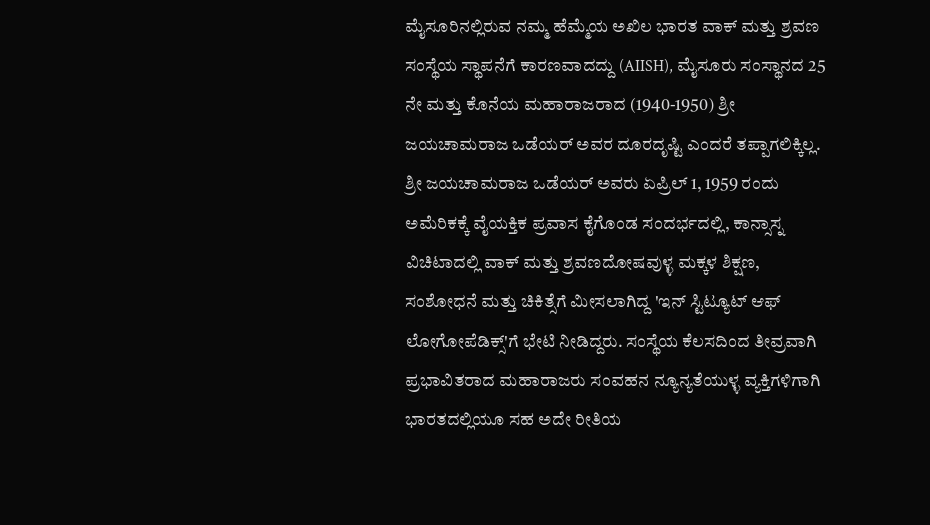ಮೈಸೂರಿನಲ್ಲಿರುವ ನಮ್ಮ ಹೆಮ್ಮೆಯ ಅಖಿಲ ಭಾರತ ವಾಕ್ ಮತ್ತು ಶ್ರವಣ ಸಂಸ್ಥೆಯ ಸ್ಥಾಪನೆಗೆ ಕಾರಣವಾದದ್ದು (AIISH), ಮೈಸೂರು ಸಂಸ್ಥಾನದ 25 ನೇ ಮತ್ತು ಕೊನೆಯ ಮಹಾರಾಜರಾದ (1940-1950) ಶ್ರೀ ಜಯಚಾಮರಾಜ ಒಡೆಯರ್ ಅವರ ದೂರದೃಷ್ಟಿ ಎಂದರೆ ತಪ್ಪಾಗಲಿಕ್ಕಿಲ್ಲ.
ಶ್ರೀ ಜಯಚಾಮರಾಜ ಒಡೆಯರ್ ಅವರು ಏಪ್ರಿಲ್ 1, 1959 ರಂದು ಅಮೆರಿಕಕ್ಕೆ ವೈಯಕ್ತಿಕ ಪ್ರವಾಸ ಕೈಗೊಂಡ ಸಂದರ್ಭದಲ್ಲಿ, ಕಾನ್ಸಾಸ್ನ ವಿಚಿಟಾದಲ್ಲಿ ವಾಕ್ ಮತ್ತು ಶ್ರವಣದೋಷವುಳ್ಳ ಮಕ್ಕಳ ಶಿಕ್ಷಣ, ಸಂಶೋಧನೆ ಮತ್ತು ಚಿಕಿತ್ಸೆಗೆ ಮೀಸಲಾಗಿದ್ದ 'ಇನ್ ಸ್ಟಿಟ್ಯೂಟ್ ಆಫ್ ಲೋಗೋಪೆಡಿಕ್ಸ್'ಗೆ ಭೇಟಿ ನೀಡಿದ್ದರು. ಸಂಸ್ಥೆಯ ಕೆಲಸದಿಂದ ತೀವ್ರವಾಗಿ ಪ್ರಭಾವಿತರಾದ ಮಹಾರಾಜರು ಸಂವಹನ ನ್ಯೂನ್ಯತೆಯುಳ್ಳ ವ್ಯಕ್ತಿಗಳಿಗಾಗಿ ಭಾರತದಲ್ಲಿಯೂ ಸಹ ಅದೇ ರೀತಿಯ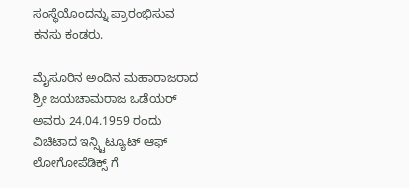ಸಂಸ್ಥೆಯೊಂದನ್ನು ಪ್ರಾರಂಭಿಸುವ ಕನಸು ಕಂಡರು.

ಮೈಸೂರಿನ ಅಂದಿನ ಮಹಾರಾಜರಾದ ಶ್ರೀ ಜಯಚಾಮರಾಜ ಒಡೆಯರ್ ಅವರು 24.04.1959 ರಂದು ವಿಚಿಟಾದ ಇನ್ಸ್ಟಿಟ್ಯೂಟ್ ಆಫ್ ಲೋಗೋಪೆಡಿಕ್ಸ್ ಗೆ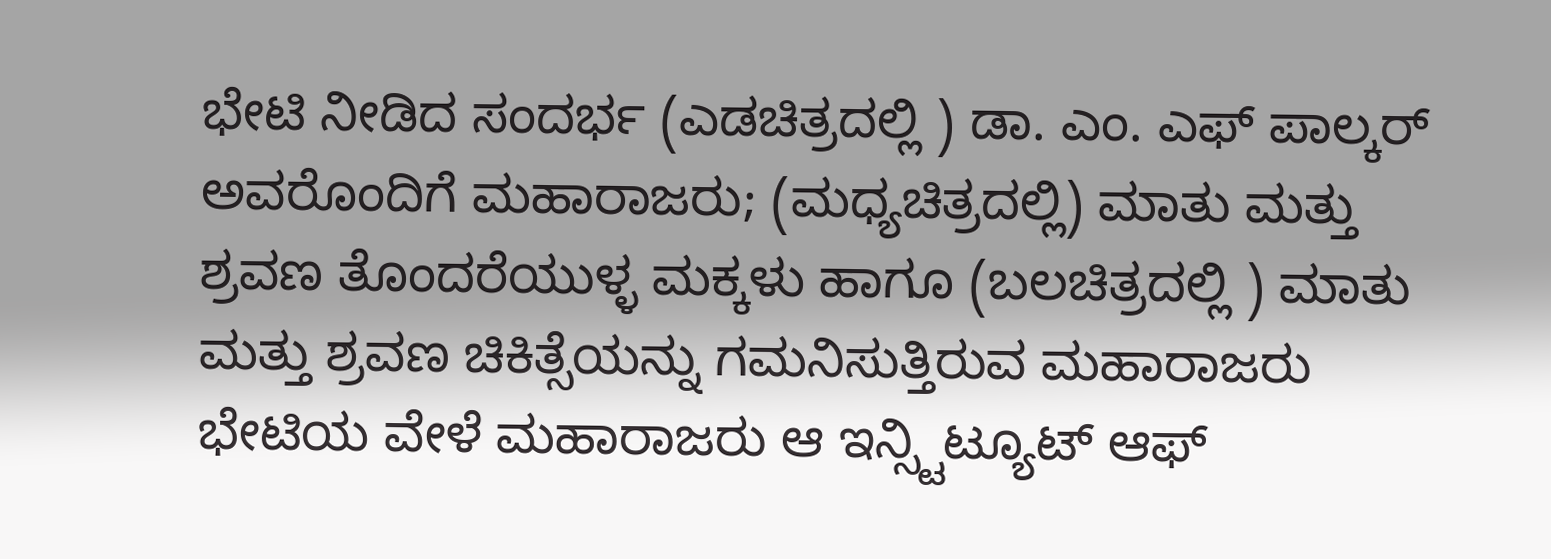ಭೇಟಿ ನೀಡಿದ ಸಂದರ್ಭ (ಎಡಚಿತ್ರದಲ್ಲಿ ) ಡಾ. ಎಂ. ಎಫ್ ಪಾಲ್ಕರ್ ಅವರೊಂದಿಗೆ ಮಹಾರಾಜರು; (ಮಧ್ಯಚಿತ್ರದಲ್ಲಿ) ಮಾತು ಮತ್ತು ಶ್ರವಣ ತೊಂದರೆಯುಳ್ಳ ಮಕ್ಕಳು ಹಾಗೂ (ಬಲಚಿತ್ರದಲ್ಲಿ ) ಮಾತು ಮತ್ತು ಶ್ರವಣ ಚಿಕಿತ್ಸೆಯನ್ನು ಗಮನಿಸುತ್ತಿರುವ ಮಹಾರಾಜರು
ಭೇಟಿಯ ವೇಳೆ ಮಹಾರಾಜರು ಆ ಇನ್ಸ್ಟಿಟ್ಯೂಟ್ ಆಫ್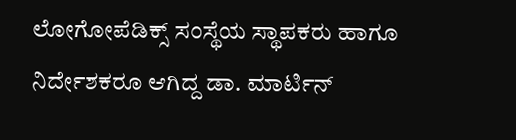ಲೋಗೋಪೆಡಿಕ್ಸ್ ಸಂಸ್ಥೆಯ ಸ್ಥಾಪಕರು ಹಾಗೂ ನಿರ್ದೇಶಕರೂ ಆಗಿದ್ದ ಡಾ. ಮಾರ್ಟಿನ್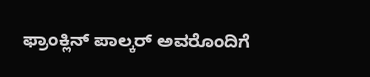ಫ್ರಾಂಕ್ಲಿನ್ ಪಾಲ್ಕರ್ ಅವರೊಂದಿಗೆ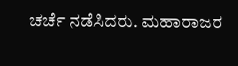ಚರ್ಚೆ ನಡೆಸಿದರು. ಮಹಾರಾಜರ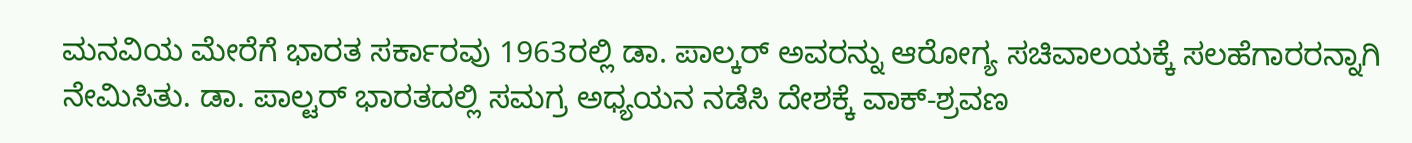ಮನವಿಯ ಮೇರೆಗೆ ಭಾರತ ಸರ್ಕಾರವು 1963ರಲ್ಲಿ ಡಾ. ಪಾಲ್ಕರ್ ಅವರನ್ನು ಆರೋಗ್ಯ ಸಚಿವಾಲಯಕ್ಕೆ ಸಲಹೆಗಾರರನ್ನಾಗಿ ನೇಮಿಸಿತು. ಡಾ. ಪಾಲ್ಟರ್ ಭಾರತದಲ್ಲಿ ಸಮಗ್ರ ಅಧ್ಯಯನ ನಡೆಸಿ ದೇಶಕ್ಕೆ ವಾಕ್-ಶ್ರವಣ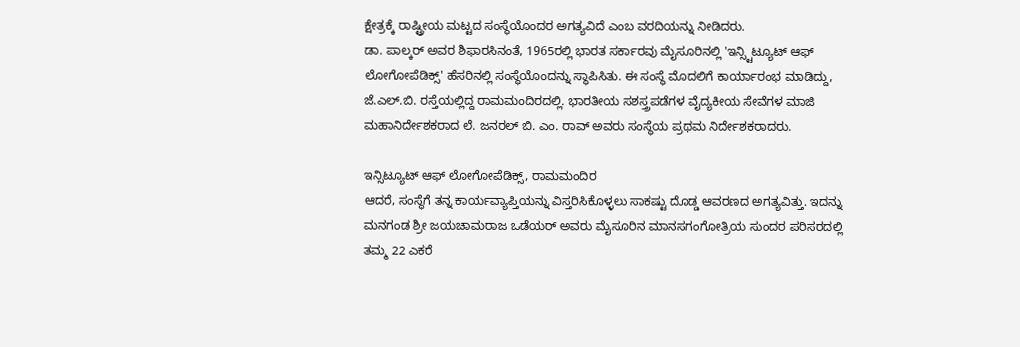ಕ್ಷೇತ್ರಕ್ಕೆ ರಾಷ್ಟ್ರೀಯ ಮಟ್ಟದ ಸಂಸ್ಥೆಯೊಂದರ ಅಗತ್ಯವಿದೆ ಎಂಬ ವರದಿಯನ್ನು ನೀಡಿದರು.
ಡಾ. ಪಾಲ್ಕರ್ ಅವರ ಶಿಫಾರಸಿನಂತೆ, 1965ರಲ್ಲಿ ಭಾರತ ಸರ್ಕಾರವು ಮೈಸೂರಿನಲ್ಲಿ 'ಇನ್ಸ್ಟಿಟ್ಯೂಟ್ ಆಫ್ ಲೋಗೋಪೆಡಿಕ್ಸ್' ಹೆಸರಿನಲ್ಲಿ ಸಂಸ್ಥೆಯೊಂದನ್ನು ಸ್ಥಾಪಿಸಿತು. ಈ ಸಂಸ್ಥೆ ಮೊದಲಿಗೆ ಕಾರ್ಯಾರಂಭ ಮಾಡಿದ್ದು, ಜೆ.ಎಲ್.ಬಿ. ರಸ್ತೆಯಲ್ಲಿದ್ದ ರಾಮಮಂದಿರದಲ್ಲಿ. ಭಾರತೀಯ ಸಶಸ್ತ್ರಪಡೆಗಳ ವೈದ್ಯಕೀಯ ಸೇವೆಗಳ ಮಾಜಿ ಮಹಾನಿರ್ದೇಶಕರಾದ ಲೆ. ಜನರಲ್ ಬಿ. ಎಂ. ರಾವ್ ಅವರು ಸಂಸ್ಥೆಯ ಪ್ರಥಮ ನಿರ್ದೇಶಕರಾದರು.

ಇನ್ಸಿಟ್ಯೂಟ್ ಆಫ್ ಲೋಗೋಪೆಡಿಕ್ಸ್, ರಾಮಮಂದಿರ
ಆದರೆ, ಸಂಸ್ಥೆಗೆ ತನ್ನ ಕಾರ್ಯವ್ಯಾಪ್ತಿಯನ್ನು ವಿಸ್ತರಿಸಿಕೊಳ್ಳಲು ಸಾಕಷ್ಟು ದೊಡ್ಡ ಆವರಣದ ಅಗತ್ಯವಿತ್ತು. ಇದನ್ನು ಮನಗಂಡ ಶ್ರೀ ಜಯಚಾಮರಾಜ ಒಡೆಯರ್ ಅವರು ಮೈಸೂರಿನ ಮಾನಸಗಂಗೋತ್ರಿಯ ಸುಂದರ ಪರಿಸರದಲ್ಲಿ ತಮ್ಮ 22 ಎಕರೆ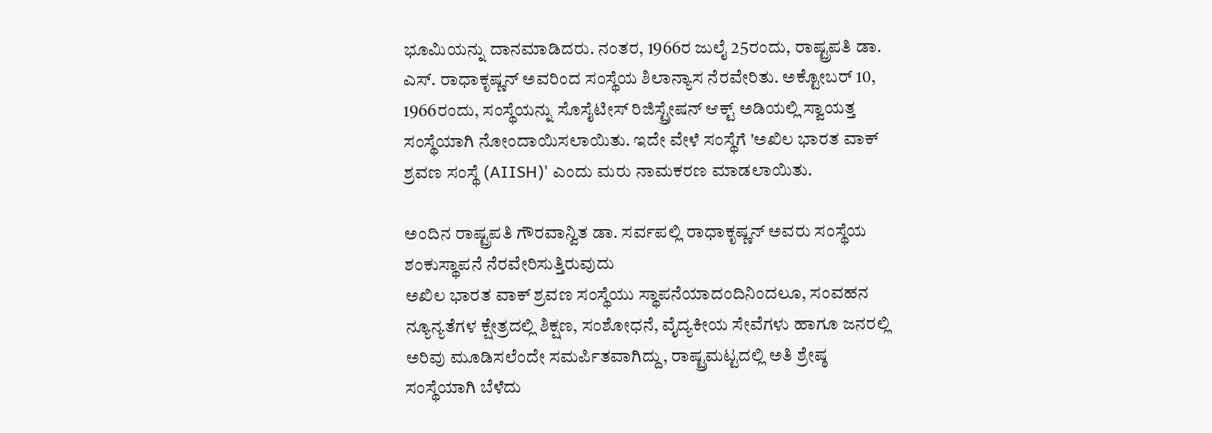ಭೂಮಿಯನ್ನು ದಾನಮಾಡಿದರು. ನಂತರ, 1966ರ ಜುಲೈ 25ರಂದು, ರಾಷ್ಟ್ರಪತಿ ಡಾ. ಎಸ್. ರಾಧಾಕೃಷ್ಣನ್ ಅವರಿಂದ ಸಂಸ್ಥೆಯ ಶಿಲಾನ್ಯಾಸ ನೆರವೇರಿತು. ಅಕ್ಟೋಬರ್ 10, 1966ರಂದು, ಸಂಸ್ಥೆಯನ್ನು ಸೊಸೈಟೀಸ್ ರಿಜಿಸ್ಟ್ರೇಷನ್ ಆಕ್ಟ್ ಅಡಿಯಲ್ಲಿ ಸ್ವಾಯತ್ತ ಸಂಸ್ಥೆಯಾಗಿ ನೋಂದಾಯಿಸಲಾಯಿತು. ಇದೇ ವೇಳೆ ಸಂಸ್ಥೆಗೆ 'ಅಖಿಲ ಭಾರತ ವಾಕ್ ಶ್ರವಣ ಸಂಸ್ಥೆ (AIISH)' ಎಂದು ಮರು ನಾಮಕರಣ ಮಾಡಲಾಯಿತು.

ಅಂದಿನ ರಾಷ್ಟ್ರಪತಿ ಗೌರವಾನ್ವಿತ ಡಾ. ಸರ್ವಪಲ್ಲಿ ರಾಧಾಕೃಷ್ಣನ್ ಅವರು ಸಂಸ್ಥೆಯ ಶಂಕುಸ್ಥಾಪನೆ ನೆರವೇರಿಸುತ್ತಿರುವುದು
ಅಖಿಲ ಭಾರತ ವಾಕ್ ಶ್ರವಣ ಸಂಸ್ಥೆಯು ಸ್ಥಾಪನೆಯಾದಂದಿನಿಂದಲೂ, ಸಂವಹನ ನ್ಯೂನ್ಯತೆಗಳ ಕ್ಷೇತ್ರದಲ್ಲಿ ಶಿಕ್ಷಣ, ಸಂಶೋಧನೆ, ವೈದ್ಯಕೀಯ ಸೇವೆಗಳು ಹಾಗೂ ಜನರಲ್ಲಿ ಅರಿವು ಮೂಡಿಸಲೆಂದೇ ಸಮರ್ಪಿತವಾಗಿದ್ದು, ರಾಷ್ಟ್ರಮಟ್ಟದಲ್ಲಿ ಅತಿ ಶ್ರೇಷ್ಠ ಸಂಸ್ಥೆಯಾಗಿ ಬೆಳೆದು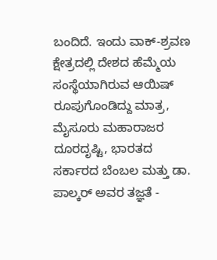ಬಂದಿದೆ. ಇಂದು ವಾಕ್-ಶ್ರವಣ ಕ್ಷೇತ್ರದಲ್ಲಿ ದೇಶದ ಹೆಮ್ಮೆಯ ಸಂಸ್ಥೆಯಾಗಿರುವ ಆಯಿಷ್ ರೂಪುಗೊಂಡಿದ್ದು ಮಾತ್ರ, ಮೈಸೂರು ಮಹಾರಾಜರ ದೂರದೃಷ್ಟಿ, ಭಾರತದ ಸರ್ಕಾರದ ಬೆಂಬಲ ಮತ್ತು ಡಾ. ಪಾಲ್ಕರ್ ಅವರ ತಜ್ಞತೆ -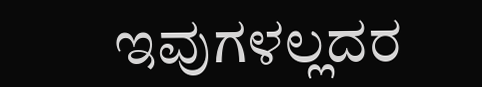ಇವುಗಳಲ್ಲದರ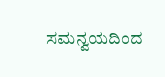ಸಮನ್ವಯದಿಂದ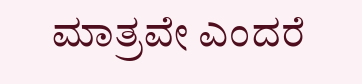ಮಾತ್ರವೇ ಎಂದರೆ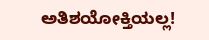ಅತಿಶಯೋಕ್ತಿಯಲ್ಲ!